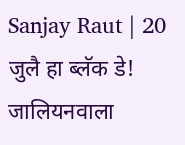Sanjay Raut | 20 जुलै हा ब्लॅक डे! जालियनवाला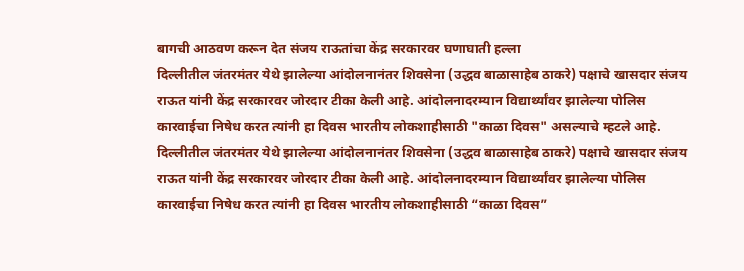बागची आठवण करून देत संजय राऊतांचा केंद्र सरकारवर घणाघाती हल्ला
दिल्लीतील जंतरमंतर येथे झालेल्या आंदोलनानंतर शिवसेना (उद्धव बाळासाहेब ठाकरे) पक्षाचे खासदार संजय राऊत यांनी केंद्र सरकारवर जोरदार टीका केली आहे. आंदोलनादरम्यान विद्यार्थ्यांवर झालेल्या पोलिस कारवाईचा निषेध करत त्यांनी हा दिवस भारतीय लोकशाहीसाठी "काळा दिवस" असल्याचे म्हटले आहे.
दिल्लीतील जंतरमंतर येथे झालेल्या आंदोलनानंतर शिवसेना (उद्धव बाळासाहेब ठाकरे) पक्षाचे खासदार संजय राऊत यांनी केंद्र सरकारवर जोरदार टीका केली आहे. आंदोलनादरम्यान विद्यार्थ्यांवर झालेल्या पोलिस कारवाईचा निषेध करत त्यांनी हा दिवस भारतीय लोकशाहीसाठी “काळा दिवस”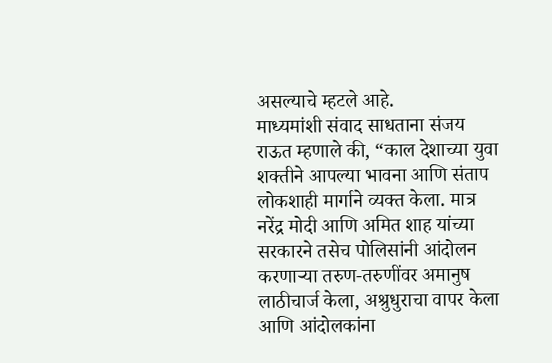असल्याचे म्हटले आहे.
माध्यमांशी संवाद साधताना संजय राऊत म्हणाले की, “काल देशाच्या युवा शक्तीने आपल्या भावना आणि संताप लोकशाही मार्गाने व्यक्त केला. मात्र नरेंद्र मोदी आणि अमित शाह यांच्या सरकारने तसेच पोलिसांनी आंदोलन करणाऱ्या तरुण-तरुणींवर अमानुष लाठीचार्ज केला, अश्रुधुराचा वापर केला आणि आंदोलकांना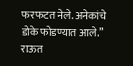फरफटत नेले. अनेकांचे डोके फोडण्यात आले.”
राऊत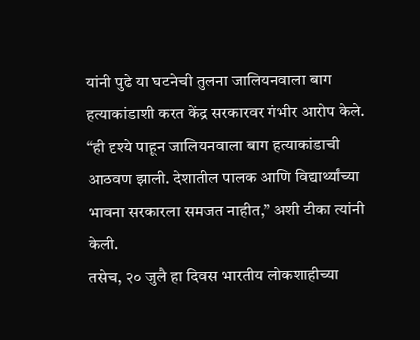यांनी पुढे या घटनेची तुलना जालियनवाला बाग हत्याकांडाशी करत केंद्र सरकारवर गंभीर आरोप केले. “ही दृश्ये पाहून जालियनवाला बाग हत्याकांडाची आठवण झाली. देशातील पालक आणि विद्यार्थ्यांच्या भावना सरकारला समजत नाहीत,” अशी टीका त्यांनी केली.
तसेच, २० जुलै हा दिवस भारतीय लोकशाहीच्या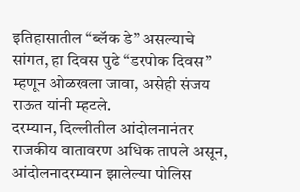इतिहासातील “ब्लॅक डे” असल्याचे सांगत, हा दिवस पुढे “डरपोक दिवस” म्हणून ओळखला जावा, असेही संजय राऊत यांनी म्हटले.
दरम्यान, दिल्लीतील आंदोलनानंतर राजकीय वातावरण अधिक तापले असून, आंदोलनादरम्यान झालेल्या पोलिस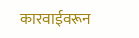कारवाईवरून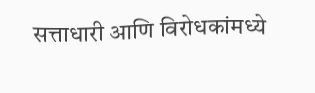सत्ताधारी आणि विरोधकांमध्ये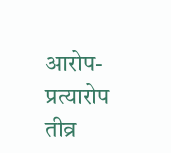आरोप-प्रत्यारोप तीव्र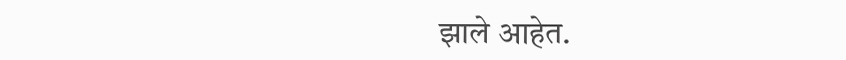झाले आहेत.